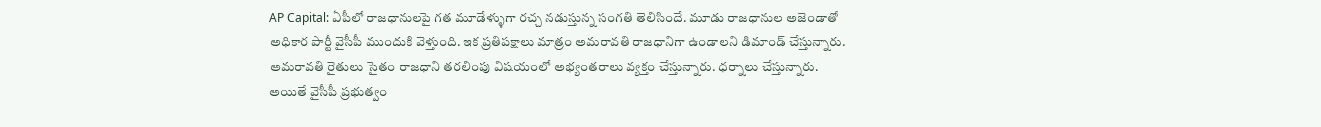AP Capital: ఏపీలో రాజధానులపై గత మూడేళ్ళుగా రచ్చ నడుస్తున్న సంగతి తెలిసిందే. మూడు రాజధానుల అజెండాతో అధికార పార్టీ వైసీపీ ముందుకి వెళ్తుంది. ఇక ప్రతిపక్షాలు మాత్రం అమరావతి రాజధానిగా ఉండాలని డిమాండ్ చేస్తున్నారు. అమరావతి రైతులు సైతం రాజధాని తరలింపు విషయంలో అభ్యంతరాలు వ్యక్తం చేస్తున్నారు. ధర్నాలు చేస్తున్నారు. అయితే వైసీపీ ప్రభుత్వం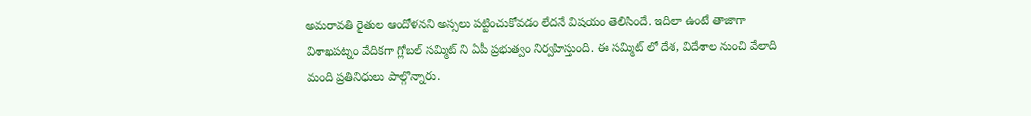అమరావతి రైతుల ఆందోళనని అస్సలు పట్టించుకోవడం లేదనే విషయం తెలిసిందే. ఇదిలా ఉంటే తాజాగా విశాఖపట్నం వేదికగా గ్లోబల్ సమ్మిట్ ని ఏపీ ప్రభుత్వం నిర్వహిస్తుంది. ఈ సమ్మిట్ లో దేశ, విదేశాల నుంచి వేలాది మంది ప్రతినిధులు పాల్గొన్నారు.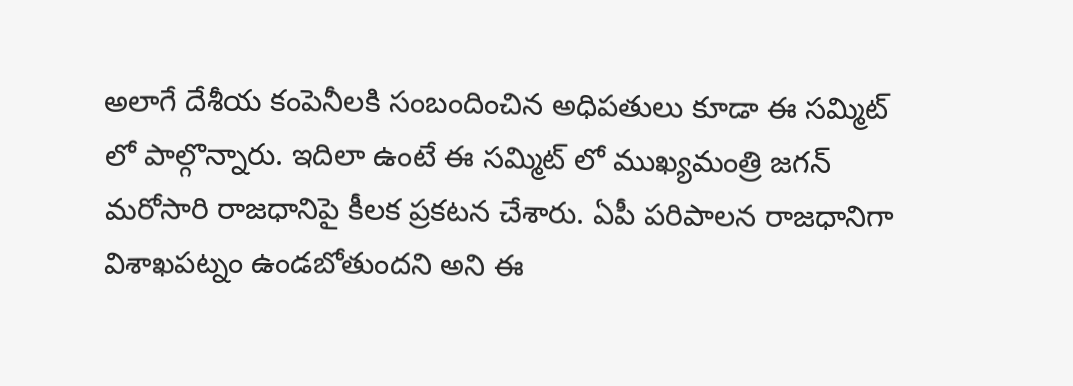అలాగే దేశీయ కంపెనీలకి సంబందించిన అధిపతులు కూడా ఈ సమ్మిట్ లో పాల్గొన్నారు. ఇదిలా ఉంటే ఈ సమ్మిట్ లో ముఖ్యమంత్రి జగన్ మరోసారి రాజధానిపై కీలక ప్రకటన చేశారు. ఏపీ పరిపాలన రాజధానిగా విశాఖపట్నం ఉండబోతుందని అని ఈ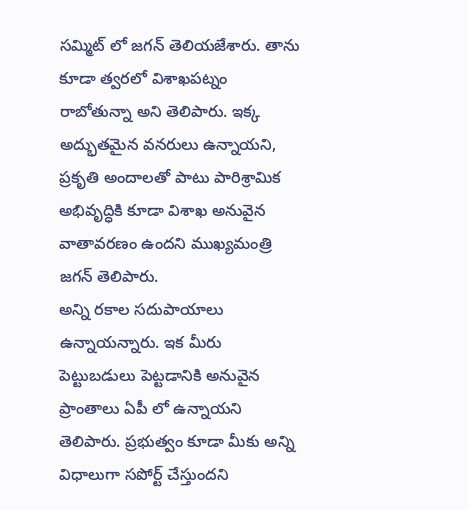సమ్మిట్ లో జగన్ తెలియజేశారు. తాను కూడా త్వరలో విశాఖపట్నం రాబోతున్నా అని తెలిపారు. ఇక్క అద్భుతమైన వనరులు ఉన్నాయని, ప్రకృతి అందాలతో పాటు పారిశ్రామిక అభివృద్ధికి కూడా విశాఖ అనువైన వాతావరణం ఉందని ముఖ్యమంత్రి జగన్ తెలిపారు.
అన్ని రకాల సదుపాయాలు ఉన్నాయన్నారు. ఇక మీరు పెట్టుబడులు పెట్టడానికి అనువైన ప్రాంతాలు ఏపీ లో ఉన్నాయని తెలిపారు. ప్రభుత్వం కూడా మీకు అన్ని విధాలుగా సపోర్ట్ చేస్తుందని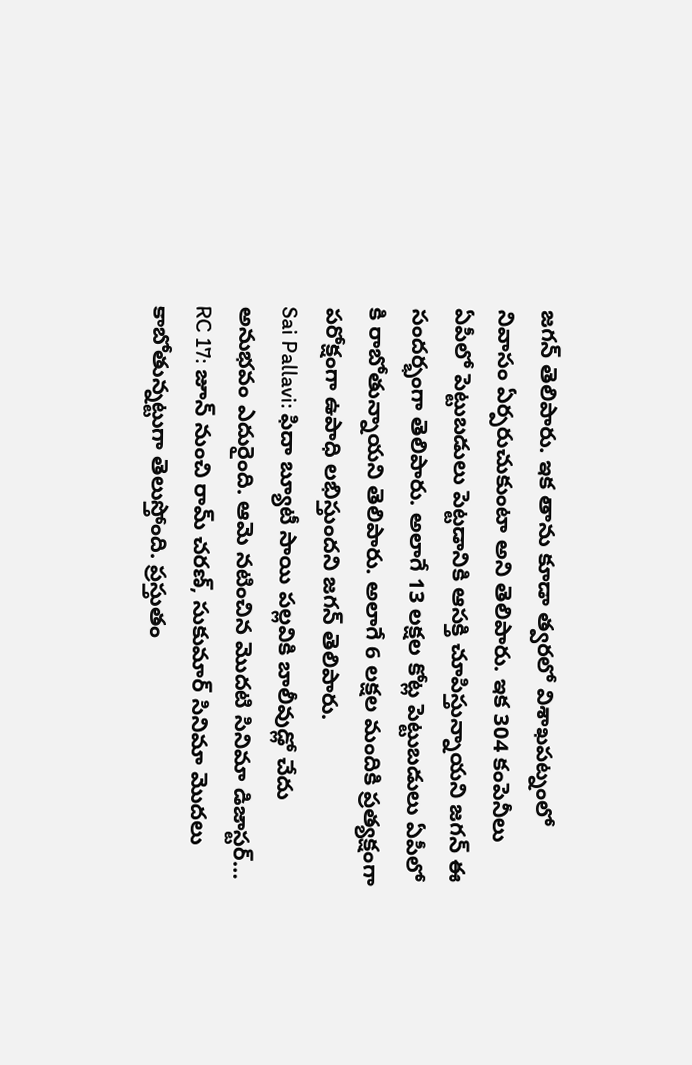జగన్ తెలిపారు. ఇక తాను కూడా త్వరలో విశాఖపట్నంలో నివాసం ఏర్పరుచుకుంటా అని తెలిపారు. ఇక 304 కంపెనీలు ఏపీలో పెట్టుబడులు పెట్టడానికి ఆసక్తి చూపిస్తున్నాయని జగన్ ఈ సందర్భంగా తెలిపారు. అలాగే 13 లక్షల కోట్ల పెట్టుబడులు ఏపీలో కి రాబోతున్నాయని తెలిపారు. అలాగే 6 లక్షల మందికి ప్రత్యక్షంగా పరోక్షంగా ఉపాధి లభిస్తుందని జగన్ తెలిపారు.
Sai Pallavi: ఫిదా బ్యూటీ సాయి పల్లవికి బాలీవుడ్లో చేదు అనుభవం ఎదురైంది. ఆమె నటించిన మొదటి సినిమా డిజాస్టర్…
RC 17: జూన్ నుంచి రామ్ చరణ్, సుకుమార్ సినిమా మొదలు కాబోతున్నట్టుగా తెలుస్తోంది. ప్రస్తుతం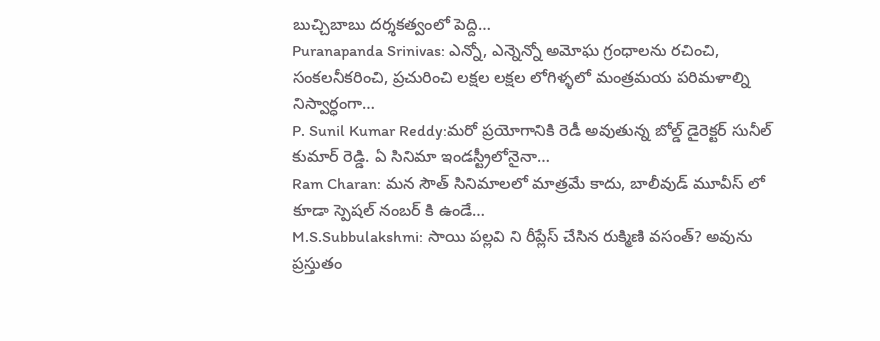బుచ్చిబాబు దర్శకత్వంలో పెద్ది…
Puranapanda Srinivas: ఎన్నో, ఎన్నెన్నో అమోఘ గ్రంధాలను రచించి, సంకలనీకరించి, ప్రచురించి లక్షల లక్షల లోగిళ్ళలో మంత్రమయ పరిమళాల్ని నిస్వార్ధంగా…
P. Sunil Kumar Reddy:మరో ప్రయోగానికి రెడీ అవుతున్న బోల్డ్ డైరెక్టర్ సునీల్ కుమార్ రెడ్డి. ఏ సినిమా ఇండస్ట్రీలోనైనా…
Ram Charan: మన సౌత్ సినిమాలలో మాత్రమే కాదు, బాలీవుడ్ మూవీస్ లో కూడా స్పెషల్ నంబర్ కి ఉండే…
M.S.Subbulakshmi: సాయి పల్లవి ని రీప్లేస్ చేసిన రుక్మిణి వసంత్? అవును ప్రస్తుతం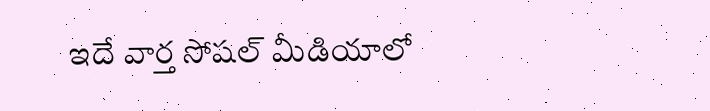ఇదే వార్త సోషల్ మీడియాలో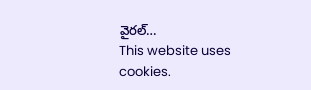వైరల్…
This website uses cookies.